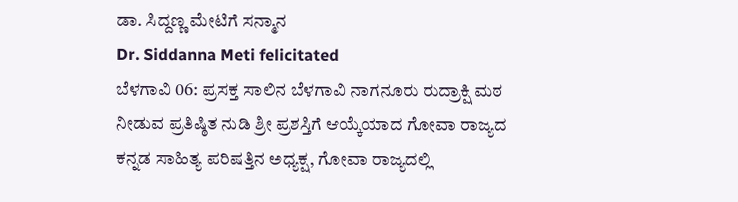ಡಾ. ಸಿದ್ದಣ್ಣ ಮೇಟಿಗೆ ಸನ್ಮಾನ
Dr. Siddanna Meti felicitated
ಬೆಳಗಾವಿ 06: ಪ್ರಸಕ್ತ ಸಾಲಿನ ಬೆಳಗಾವಿ ನಾಗನೂರು ರುದ್ರಾಕ್ಷಿ ಮಠ ನೀಡುವ ಪ್ರತಿಷ್ಠಿತ ನುಡಿ ಶ್ರೀ ಪ್ರಶಸ್ತಿಗೆ ಆಯ್ಕೆಯಾದ ಗೋವಾ ರಾಜ್ಯದ ಕನ್ನಡ ಸಾಹಿತ್ಯ ಪರಿಷತ್ತಿನ ಅಧ್ಯಕ್ಷ, ಗೋವಾ ರಾಜ್ಯದಲ್ಲಿ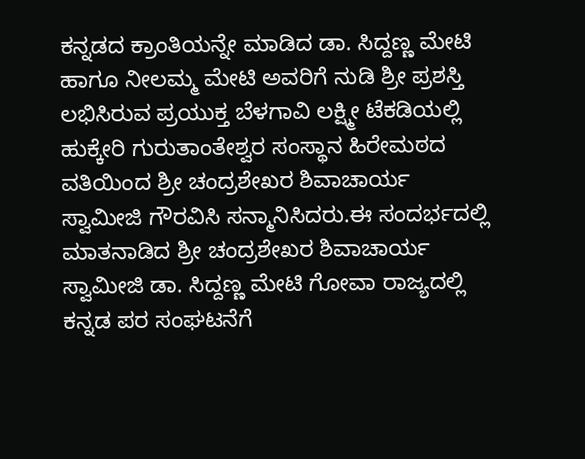ಕನ್ನಡದ ಕ್ರಾಂತಿಯನ್ನೇ ಮಾಡಿದ ಡಾ. ಸಿದ್ದಣ್ಣ ಮೇಟಿ ಹಾಗೂ ನೀಲಮ್ಮ ಮೇಟಿ ಅವರಿಗೆ ನುಡಿ ಶ್ರೀ ಪ್ರಶಸ್ತಿ ಲಭಿಸಿರುವ ಪ್ರಯುಕ್ತ ಬೆಳಗಾವಿ ಲಕ್ಷ್ಮೀ ಟೆಕಡಿಯಲ್ಲಿ ಹುಕ್ಕೇರಿ ಗುರುತಾಂತೇಶ್ವರ ಸಂಸ್ಥಾನ ಹಿರೇಮಠದ ವತಿಯಿಂದ ಶ್ರೀ ಚಂದ್ರಶೇಖರ ಶಿವಾಚಾರ್ಯ ಸ್ವಾಮೀಜಿ ಗೌರವಿಸಿ ಸನ್ಮಾನಿಸಿದರು.ಈ ಸಂದರ್ಭದಲ್ಲಿ ಮಾತನಾಡಿದ ಶ್ರೀ ಚಂದ್ರಶೇಖರ ಶಿವಾಚಾರ್ಯ ಸ್ವಾಮೀಜಿ ಡಾ. ಸಿದ್ದಣ್ಣ ಮೇಟಿ ಗೋವಾ ರಾಜ್ಯದಲ್ಲಿ ಕನ್ನಡ ಪರ ಸಂಘಟನೆಗೆ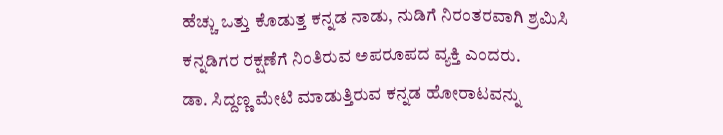ಹೆಚ್ಚು ಒತ್ತು ಕೊಡುತ್ತ ಕನ್ನಡ ನಾಡು, ನುಡಿಗೆ ನಿರಂತರವಾಗಿ ಶ್ರಮಿಸಿ ಕನ್ನಡಿಗರ ರಕ್ಷಣೆಗೆ ನಿಂತಿರುವ ಅಪರೂಪದ ವ್ಯಕ್ತಿ ಎಂದರು.
ಡಾ. ಸಿದ್ದಣ್ಣ ಮೇಟಿ ಮಾಡುತ್ತಿರುವ ಕನ್ನಡ ಹೋರಾಟವನ್ನು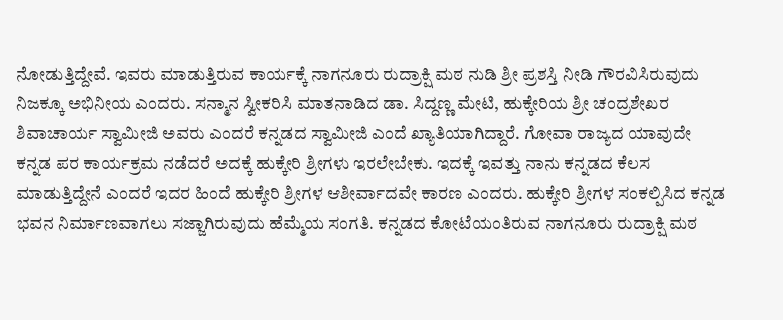ನೋಡುತ್ತಿದ್ದೇವೆ. ಇವರು ಮಾಡುತ್ತಿರುವ ಕಾರ್ಯಕ್ಕೆ ನಾಗನೂರು ರುದ್ರಾಕ್ಷಿ ಮಠ ನುಡಿ ಶ್ರೀ ಪ್ರಶಸ್ತಿ ನೀಡಿ ಗೌರವಿಸಿರುವುದು ನಿಜಕ್ಕೂ ಅಭಿನೀಯ ಎಂದರು. ಸನ್ಮಾನ ಸ್ವೀಕರಿಸಿ ಮಾತನಾಡಿದ ಡಾ. ಸಿದ್ದಣ್ಣ ಮೇಟಿ, ಹುಕ್ಕೇರಿಯ ಶ್ರೀ ಚಂದ್ರಶೇಖರ ಶಿವಾಚಾರ್ಯ ಸ್ವಾಮೀಜಿ ಅವರು ಎಂದರೆ ಕನ್ನಡದ ಸ್ವಾಮೀಜಿ ಎಂದೆ ಖ್ಯಾತಿಯಾಗಿದ್ದಾರೆ. ಗೋವಾ ರಾಜ್ಯದ ಯಾವುದೇ ಕನ್ನಡ ಪರ ಕಾರ್ಯಕ್ರಮ ನಡೆದರೆ ಅದಕ್ಕೆ ಹುಕ್ಕೇರಿ ಶ್ರೀಗಳು ಇರಲೇಬೇಕು. ಇದಕ್ಕೆ ಇವತ್ತು ನಾನು ಕನ್ನಡದ ಕೆಲಸ ಮಾಡುತ್ತಿದ್ದೇನೆ ಎಂದರೆ ಇದರ ಹಿಂದೆ ಹುಕ್ಕೇರಿ ಶ್ರೀಗಳ ಆಶೀರ್ವಾದವೇ ಕಾರಣ ಎಂದರು. ಹುಕ್ಕೇರಿ ಶ್ರೀಗಳ ಸಂಕಲ್ಪಿಸಿದ ಕನ್ನಡ ಭವನ ನಿರ್ಮಾಣವಾಗಲು ಸಜ್ಜಾಗಿರುವುದು ಹೆಮ್ಮೆಯ ಸಂಗತಿ. ಕನ್ನಡದ ಕೋಟೆಯಂತಿರುವ ನಾಗನೂರು ರುದ್ರಾಕ್ಷಿ ಮಠ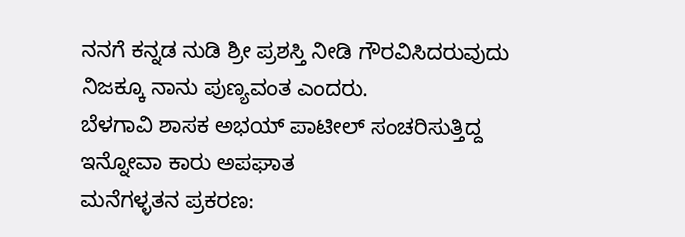ನನಗೆ ಕನ್ನಡ ನುಡಿ ಶ್ರೀ ಪ್ರಶಸ್ತಿ ನೀಡಿ ಗೌರವಿಸಿದರುವುದು ನಿಜಕ್ಕೂ ನಾನು ಪುಣ್ಯವಂತ ಎಂದರು.
ಬೆಳಗಾವಿ ಶಾಸಕ ಅಭಯ್ ಪಾಟೀಲ್ ಸಂಚರಿಸುತ್ತಿದ್ದ ಇನ್ನೋವಾ ಕಾರು ಅಪಘಾತ
ಮನೆಗಳ್ಳತನ ಪ್ರಕರಣ: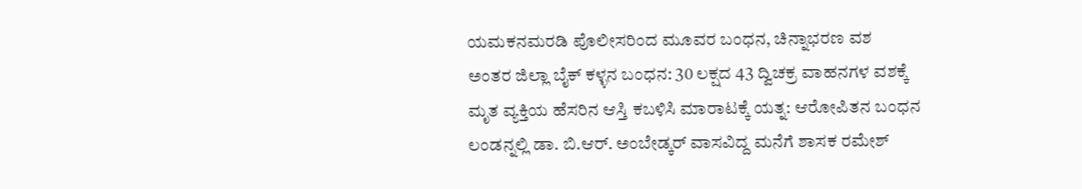ಯಮಕನಮರಡಿ ಪೊಲೀಸರಿಂದ ಮೂವರ ಬಂಧನ, ಚಿನ್ನಾಭರಣ ವಶ
ಅಂತರ ಜಿಲ್ಲಾ ಬೈಕ್ ಕಳ್ಳನ ಬಂಧನ: 30 ಲಕ್ಷದ 43 ದ್ವಿಚಕ್ರ ವಾಹನಗಳ ವಶಕ್ಕೆ
ಮೃತ ವ್ಯಕ್ತಿಯ ಹೆಸರಿನ ಆಸ್ತಿ ಕಬಳಿಸಿ ಮಾರಾಟಕ್ಕೆ ಯತ್ನ: ಆರೋಪಿತನ ಬಂಧನ
ಲಂಡನ್ನಲ್ಲಿ ಡಾ. ಬಿ.ಆರ್. ಅಂಬೇಡ್ಕರ್ ವಾಸವಿದ್ದ ಮನೆಗೆ ಶಾಸಕ ರಮೇಶ್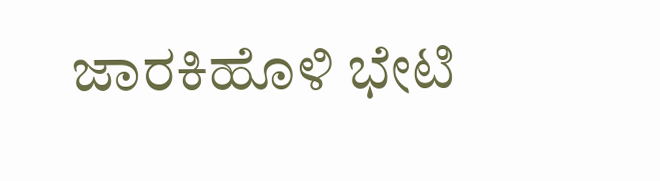ಜಾರಕಿಹೊಳಿ ಭೇಟಿ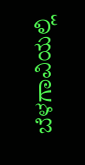ಬೆಳಗಾವಿಯಲ್ಲಿ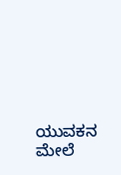ಯುವಕನ ಮೇಲೆ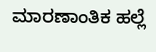ಮಾರಣಾಂತಿಕ ಹಲ್ಲೆ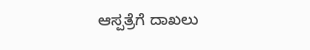ಆಸ್ಪತ್ರೆಗೆ ದಾಖಲು